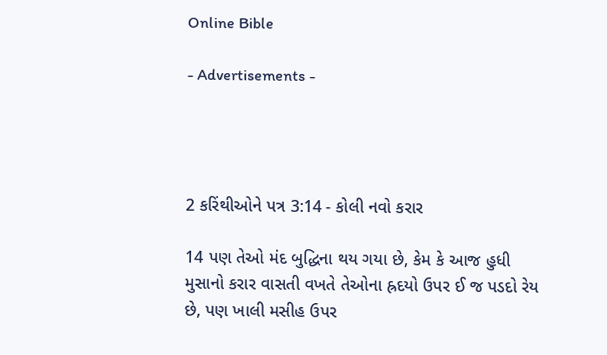Online Bible

- Advertisements -




2 કરિંથીઓને પત્ર 3:14 - કોલી નવો કરાર

14 પણ તેઓ મંદ બુદ્ધિના થય ગયા છે, કેમ કે આજ હુધી મુસાનો કરાર વાસતી વખતે તેઓના હ્રદયો ઉપર ઈ જ પડદો રેય છે, પણ ખાલી મસીહ ઉપર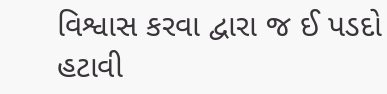વિશ્વાસ કરવા દ્વારા જ ઈ પડદો હટાવી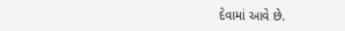દેવામાં આવે છે.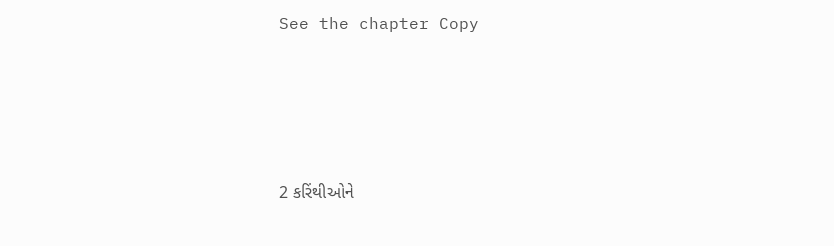See the chapter Copy




2 કરિંથીઓને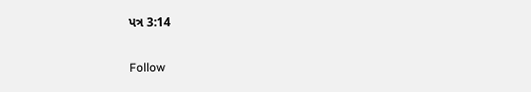પત્ર 3:14

Follow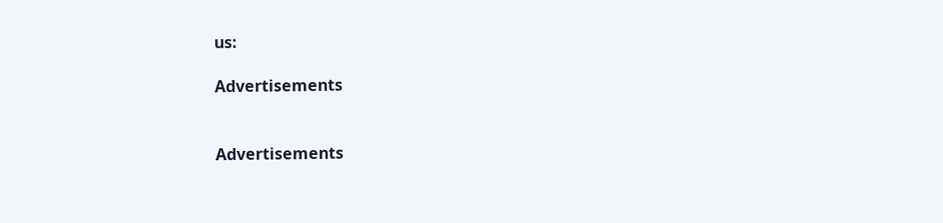us:

Advertisements


Advertisements